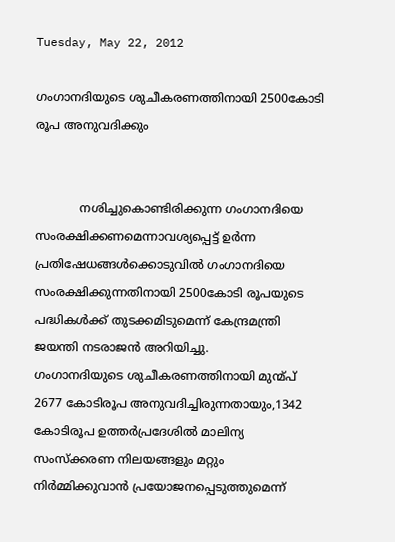Tuesday, May 22, 2012

ഗംഗാനദിയുടെ ശുചീകരണത്തിനായി 2500കോടി രൂപ അനുവദിക്കും


            നശിച്ചുകൊണ്ടിരിക്കുന്ന ഗംഗാനദിയെ സംരക്ഷിക്കണമെന്നാവശ്യപ്പെട്ട്‌ ഉര്‍ന്ന പ്രതിഷേധങ്ങള്‍ക്കൊടുവില്‍ ഗംഗാനദിയെ സംരക്ഷിക്കുന്നതിനായി 2500കോടി രൂപയുടെ പദ്ധികള്‍ക്ക്‌ തുടക്കമിടുമെന്ന്‌ കേന്ദ്രമന്ത്രി ജയന്തി നടരാജന്‍ അറിയിച്ചു.
ഗംഗാനദിയുടെ ശുചീകരണത്തിനായി മുന്മ്പ്‌ 2677 കോടിരൂപ അനുവദിച്ചിരുന്നതായും,1342 കോടിരൂപ ഉത്തര്‍പ്രദേശില്‍ മാലിന്യ സംസ്ക്കരണ നിലയങ്ങളും മറ്റും നിര്‍മ്മിക്കുവാന്‍ പ്രയോജനപ്പെടുത്തുമെന്ന്‌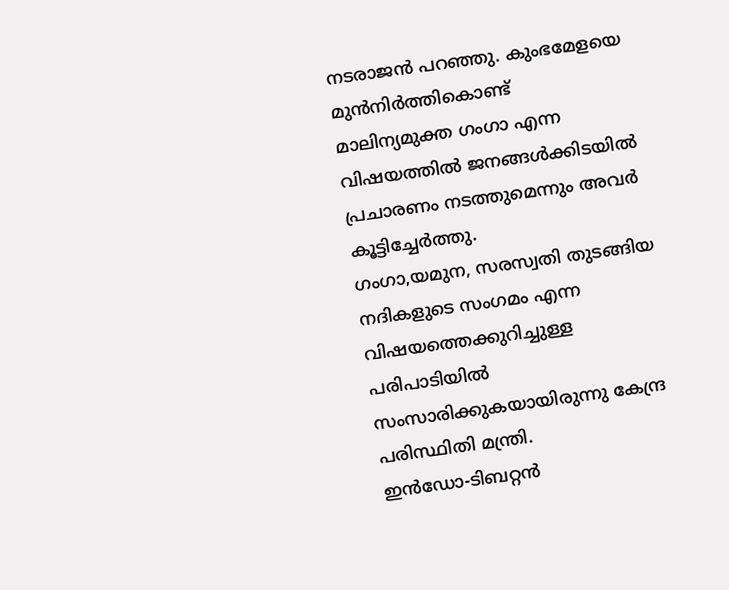നടരാജന്‍ പറഞ്ഞു. കുംഭമേളയെ മുന്‍നിര്‍ത്തികൊണ്ട്‌ മാലിന്യമുക്ത ഗംഗാ എന്ന വിഷയത്തില്‍ ജനങ്ങള്‍ക്കിടയില്‍ പ്രചാരണം നടത്തുമെന്നും അവര്‍ കൂട്ടിച്ചേര്‍ത്തു.
ഗംഗാ,യമുന, സരസ്വതി തുടങ്ങിയ നദികളുടെ സംഗമം എന്ന വിഷയത്തെക്കുറിച്ചുള്ള പരിപാടിയില്‍ സംസാരിക്കുകയായിരുന്നു കേന്ദ്ര പരിസ്ഥിതി മന്ത്രി.
ഇന്‍ഡോ-ടിബറ്റന്‍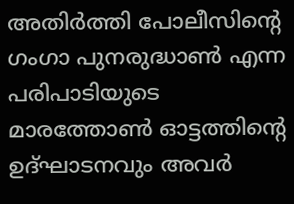അതിര്‍ത്തി പോലീസിന്റെ ഗംഗാ പുനരുദ്ധാണ്‍ എന്ന പരിപാടിയുടെ മാരത്തോണ്‍ ഓട്ടത്തിന്റെ ഉദ്ഘാടനവും അവര്‍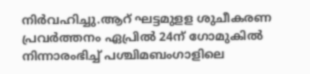നിര്‍വഹിച്ചു.ആറ്‌ ഘട്ടമുളള ശുചീകരണ പ്രവര്‍ത്തനം ഏപ്രില്‍ 24ന്‌ ഗോമുകില്‍ നിന്നാരംഭിച്ച്‌ പശ്ചിമബംഗാളിലെ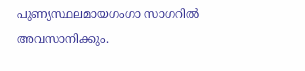പുണ്യസ്ഥലമായഗംഗാ സാഗറില്‍ അവസാനിക്കും.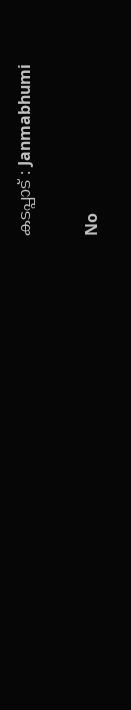കടപ്പാട് : Janmabhumi

No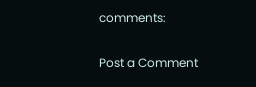comments:

Post a Comment